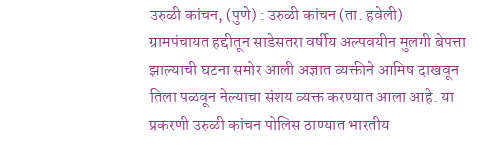उरुळी कांचन, (पुणे) : उरुळी कांचन (ता. हवेली) ग्रामपंचायत हद्दीतून साडेसतरा वर्षीय अल्पवयीन मुलगी बेपत्ता झाल्याची घटना समोर आली अज्ञात व्यक्तीने आमिष दाखवून तिला पळवून नेल्याचा संशय व्यक्त करण्यात आला आहे. या प्रकरणी उरुळी कांचन पोलिस ठाण्यात भारतीय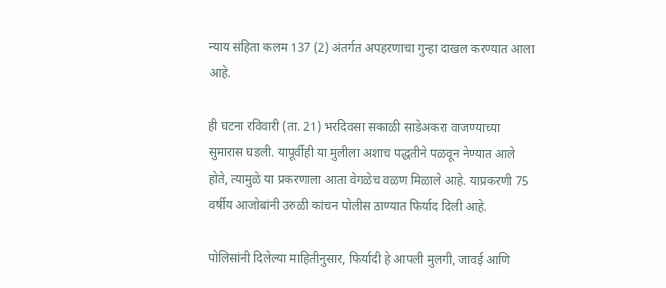न्याय संहिता कलम 137 (2) अंतर्गत अपहरणाचा गुन्हा दाखल करण्यात आला आहे.

ही घटना रविवारी (ता. 21) भरदिवसा सकाळी साडेअकरा वाजण्याच्या सुमारास घडली. यापूर्वीही या मुलीला अशाच पद्धतीने पळवून नेण्यात आले होते, त्यामुळे या प्रकरणाला आता वेगळेच वळण मिळाले आहे. याप्रकरणी 75 वर्षीय आजोबांनी उरुळी कांचन पोलीस ठाण्यात फिर्याद दिली आहे.

पोलिसांनी दिलेल्या माहितीनुसार, फिर्यादी हे आपली मुलगी, जावई आणि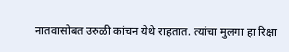नातवासोबत उरुळी कांचन येथे राहतात. त्यांचा मुलगा हा रिक्षा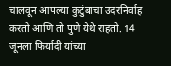चालवून आपल्या कुटुंबाचा उदरनिर्वाह करतो आणि तो पुणे येथे राहतो. 14 जूनला फिर्यादी यांच्या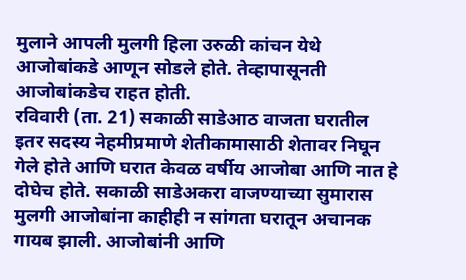मुलाने आपली मुलगी हिला उरुळी कांचन येथे आजोबांकडे आणून सोडले होते. तेव्हापासूनती आजोबांकडेच राहत होती.
रविवारी (ता. 21) सकाळी साडेआठ वाजता घरातील इतर सदस्य नेहमीप्रमाणे शेतीकामासाठी शेतावर निघून गेले होते आणि घरात केवळ वर्षीय आजोबा आणि नात हे दोघेच होते. सकाळी साडेअकरा वाजण्याच्या सुमारास मुलगी आजोबांना काहीही न सांगता घरातून अचानक गायब झाली. आजोबांनी आणि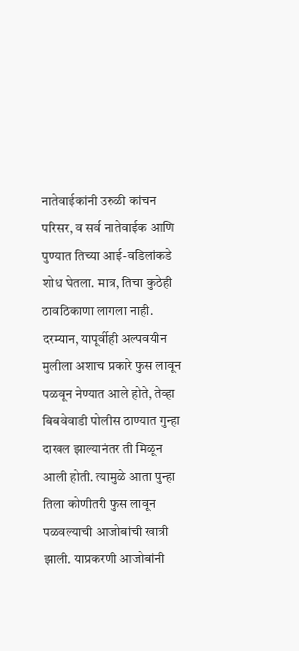नातेवाईकांनी उरुळी कांचन परिसर, व सर्व नातेवाईक आणि पुण्यात तिच्या आई-वडिलांकडे शोध घेतला. मात्र, तिचा कुठेही ठावठिकाणा लागला नाही.
दरम्यान, यापूर्वीही अल्पवयीन मुलीला अशाच प्रकारे फुस लावून पळवून नेण्यात आले होते, तेव्हा बिबवेवाडी पोलीस ठाण्यात गुन्हा दाखल झाल्यानंतर ती मिळून आली होती. त्यामुळे आता पुन्हा तिला कोणीतरी फुस लावून पळवल्याची आजोबांची खात्री झाली. याप्रकरणी आजोबांनी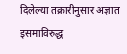दिलेल्या तक्रारीनुसार अज्ञात इसमाविरुद्ध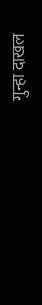गुन्हा दाखल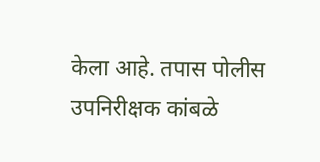केला आहे. तपास पोलीस उपनिरीक्षक कांबळे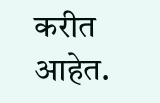करीत आहेत.